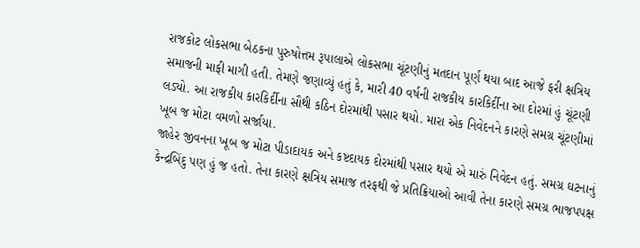રાજકોટ લોકસભા બેઠકના પુરુષોત્તમ રૂપાલાએ લોકસભા ચૂંટણીનું મતદાન પૂર્ણ થયા બાદ આજે ફરી ક્ષત્રિય સમાજની માફી માગી હતી. તેમણે જણાવ્યું હતું કે, મારી 40 વર્ષની રાજકીય કારકિર્દીના આ દોરમાં હું ચૂંટણી લડ્યો. આ રાજકીય કારકિર્દીના સૌથી કઠિન દોરમાંથી પસાર થયો. મારા એક નિવેદનને કારણે સમગ્ર ચૂંટણીમાં ખૂબ જ મોટા વમળો સર્જાયા.
જાહેર જીવનના ખૂબ જ મોટા પીડાદાયક અને કષ્ટદાયક દોરમાંથી પસાર થયો એ મારું નિવેદન હતું. સમગ્ર ઘટનાનું કેન્દ્રબિંદુ પણ હું જ હતો. તેના કારણે ક્ષત્રિય સમાજ તરફથી જે પ્રતિક્રિયાઓ આવી તેના કારણે સમગ્ર ભાજપપક્ષ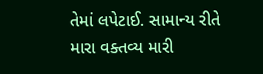તેમાં લપેટાઈ. સામાન્ય રીતે મારા વક્તવ્ય મારી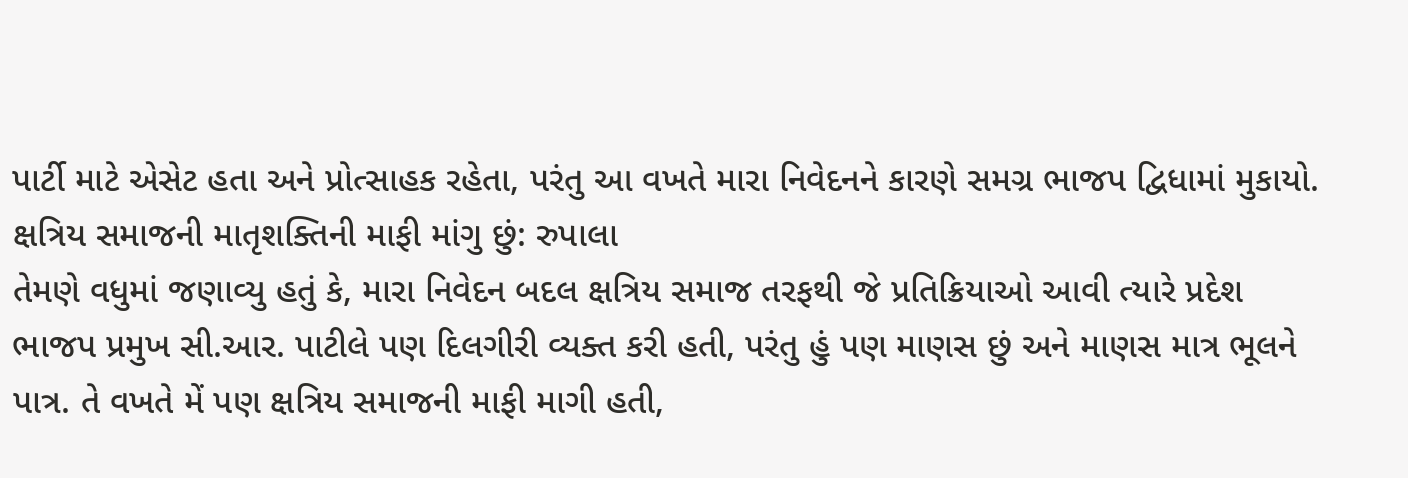પાર્ટી માટે એસેટ હતા અને પ્રોત્સાહક રહેતા, પરંતુ આ વખતે મારા નિવેદનને કારણે સમગ્ર ભાજપ દ્વિધામાં મુકાયો.
ક્ષત્રિય સમાજની માતૃશક્તિની માફી માંગુ છું: રુપાલા
તેમણે વધુમાં જણાવ્યુ હતું કે, મારા નિવેદન બદલ ક્ષત્રિય સમાજ તરફથી જે પ્રતિક્રિયાઓ આવી ત્યારે પ્રદેશ ભાજપ પ્રમુખ સી.આર. પાટીલે પણ દિલગીરી વ્યક્ત કરી હતી, પરંતુ હું પણ માણસ છું અને માણસ માત્ર ભૂલને પાત્ર. તે વખતે મેં પણ ક્ષત્રિય સમાજની માફી માગી હતી,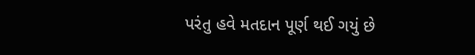પરંતુ હવે મતદાન પૂર્ણ થઈ ગયું છે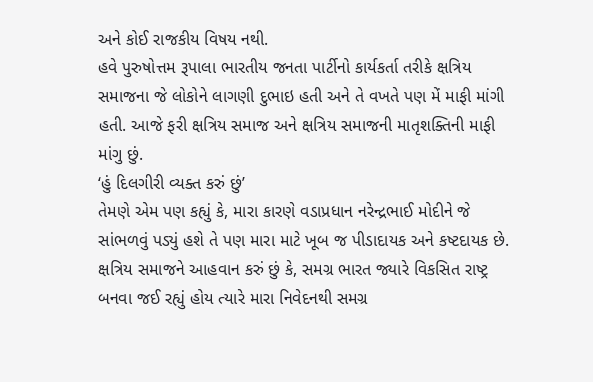અને કોઈ રાજકીય વિષય નથી.
હવે પુરુષોત્તમ રૂપાલા ભારતીય જનતા પાર્ટીનો કાર્યકર્તા તરીકે ક્ષત્રિય સમાજના જે લોકોને લાગણી દુભાઇ હતી અને તે વખતે પણ મેં માફી માંગી હતી. આજે ફરી ક્ષત્રિય સમાજ અને ક્ષત્રિય સમાજની માતૃશક્તિની માફી માંગુ છું.
‘હું દિલગીરી વ્યક્ત કરું છું’
તેમણે એમ પણ કહ્યું કે, મારા કારણે વડાપ્રધાન નરેન્દ્રભાઈ મોદીને જે સાંભળવું પડ્યું હશે તે પણ મારા માટે ખૂબ જ પીડાદાયક અને કષ્ટદાયક છે. ક્ષત્રિય સમાજને આહવાન કરું છું કે, સમગ્ર ભારત જ્યારે વિકસિત રાષ્ટ્ર બનવા જઈ રહ્યું હોય ત્યારે મારા નિવેદનથી સમગ્ર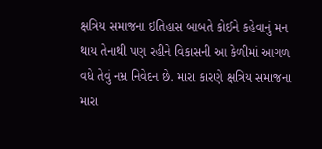ક્ષત્રિય સમાજના ઇતિહાસ બાબતે કોઈને કહેવાનું મન થાય તેનાથી પણ રહીને વિકાસની આ કેળીમાં આગળ વધે તેવું નમ્ર નિવેદન છે. મારા કારણે ક્ષત્રિય સમાજના મારા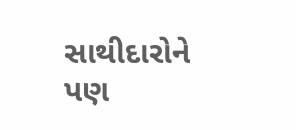સાથીદારોને પણ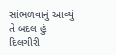સાંભળવાનું આવ્યું તે બદલ હું દિલગીરી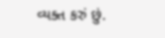વ્યક્ત કરું છું.